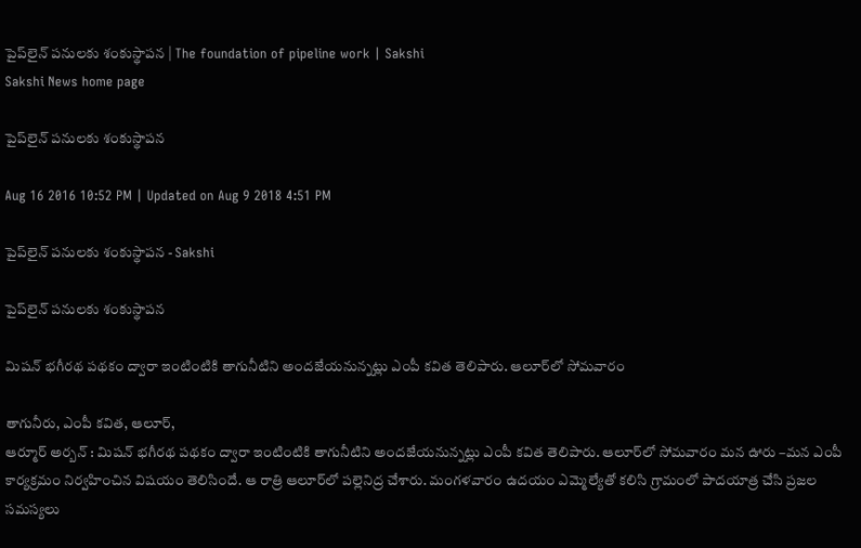పైప్‌లైన్‌ పనులకు శంకుస్థాపన | The foundation of pipeline work | Sakshi
Sakshi News home page

పైప్‌లైన్‌ పనులకు శంకుస్థాపన

Aug 16 2016 10:52 PM | Updated on Aug 9 2018 4:51 PM

పైప్‌లైన్‌ పనులకు శంకుస్థాపన - Sakshi

పైప్‌లైన్‌ పనులకు శంకుస్థాపన

మిషన్‌ భగీరథ పథకం ద్వారా ఇంటింటికి తాగునీటిని అందజేయనున్నట్లు ఎంపీ కవిత తెలిపారు. ఆలూర్‌లో సోమవారం

తాగునీరు, ఎంపీ కవిత, ఆలూర్,
ఆర్మూర్‌ అర్బన్‌ : మిషన్‌ భగీరథ పథకం ద్వారా ఇంటింటికి తాగునీటిని అందజేయనున్నట్లు ఎంపీ కవిత తెలిపారు. ఆలూర్‌లో సోమవారం మన ఊరు –మన ఎంపీ కార్యక్రమం నిర్వహించిన విషయం తెలిసిందే. ఆ రాత్రి ఆలూర్‌లో పల్లెనిద్ర చేశారు. మంగళవారం ఉదయం ఎమ్మెల్యేతో కలిసి గ్రామంలో పాదయాత్ర చేసి ప్రజల సమస్యలు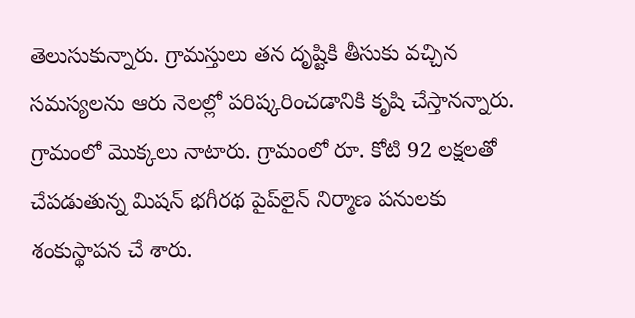తెలుసుకున్నారు. గ్రామస్తులు తన దృష్టికి తీసుకు వచ్చిన సమస్యలను ఆరు నెలల్లో పరిష్కరించడానికి కృషి చేస్తానన్నారు. గ్రామంలో మొక్కలు నాటారు. గ్రామంలో రూ. కోటి 92 లక్షలతో చేపడుతున్న మిషన్‌ భగీరథ పైప్‌లైన్‌ నిర్మాణ పనులకు శంకుస్థాపన చే శారు.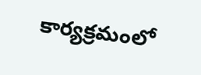కార్యక్రమంలో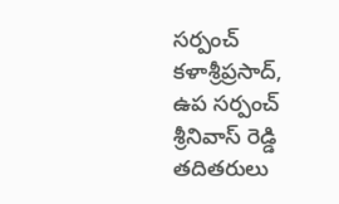సర్పంచ్‌ కళాశ్రీప్రసాద్, ఉప సర్పంచ్‌ శ్రీనివాస్‌ రెడ్డి తదితరులు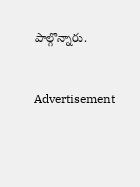పాల్గొన్నారు.


Advertisement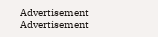Advertisement
Advertisement